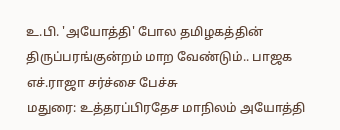உ.பி. 'அயோத்தி' போல தமிழகத்தின் திருப்பரங்குன்றம் மாற வேண்டும்.. பாஜக எச்.ராஜா சர்ச்சை பேச்சு
மதுரை: உத்தரப்பிரதேச மாநிலம் அயோத்தி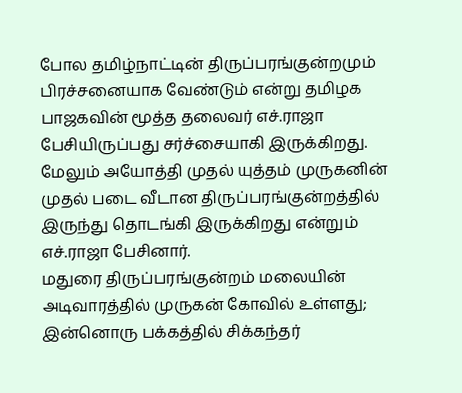போல தமிழ்நாட்டின் திருப்பரங்குன்றமும் பிரச்சனையாக வேண்டும் என்று தமிழக பாஜகவின் மூத்த தலைவர் எச்.ராஜா பேசியிருப்பது சர்ச்சையாகி இருக்கிறது. மேலும் அயோத்தி முதல் யுத்தம் முருகனின் முதல் படை வீடான திருப்பரங்குன்றத்தில் இருந்து தொடங்கி இருக்கிறது என்றும் எச்.ராஜா பேசினார்.
மதுரை திருப்பரங்குன்றம் மலையின் அடிவாரத்தில் முருகன் கோவில் உள்ளது; இன்னொரு பக்கத்தில் சிக்கந்தர்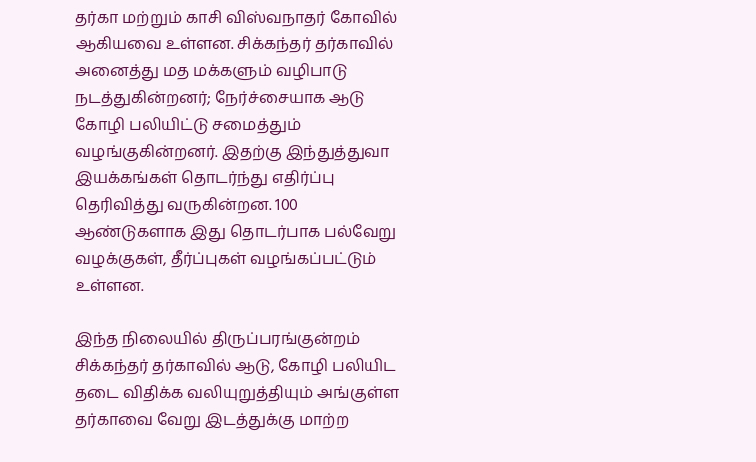தர்கா மற்றும் காசி விஸ்வநாதர் கோவில் ஆகியவை உள்ளன. சிக்கந்தர் தர்காவில் அனைத்து மத மக்களும் வழிபாடு நடத்துகின்றனர்; நேர்ச்சையாக ஆடு கோழி பலியிட்டு சமைத்தும் வழங்குகின்றனர். இதற்கு இந்துத்துவா இயக்கங்கள் தொடர்ந்து எதிர்ப்பு தெரிவித்து வருகின்றன. 100 ஆண்டுகளாக இது தொடர்பாக பல்வேறு வழக்குகள், தீர்ப்புகள் வழங்கப்பட்டும் உள்ளன.

இந்த நிலையில் திருப்பரங்குன்றம் சிக்கந்தர் தர்காவில் ஆடு, கோழி பலியிட தடை விதிக்க வலியுறுத்தியும் அங்குள்ள தர்காவை வேறு இடத்துக்கு மாற்ற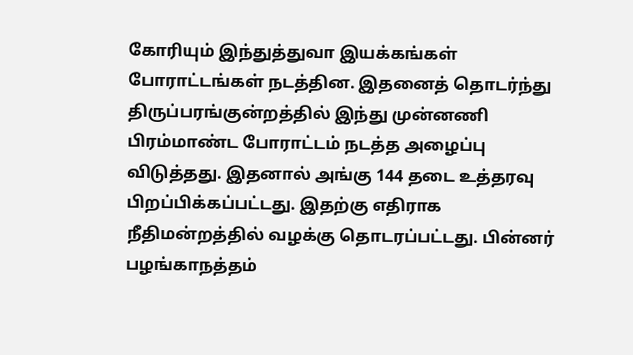கோரியும் இந்துத்துவா இயக்கங்கள் போராட்டங்கள் நடத்தின. இதனைத் தொடர்ந்து திருப்பரங்குன்றத்தில் இந்து முன்னணி பிரம்மாண்ட போராட்டம் நடத்த அழைப்பு விடுத்தது. இதனால் அங்கு 144 தடை உத்தரவு பிறப்பிக்கப்பட்டது. இதற்கு எதிராக நீதிமன்றத்தில் வழக்கு தொடரப்பட்டது. பின்னர் பழங்காநத்தம்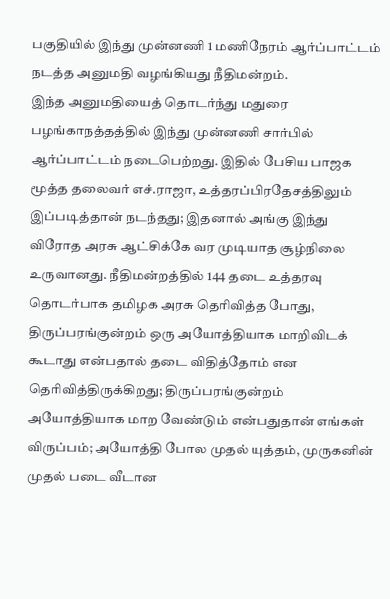பகுதியில் இந்து முன்னணி 1 மணிநேரம் ஆர்ப்பாட்டம் நடத்த அனுமதி வழங்கியது நீதிமன்றம்.
இந்த அனுமதியைத் தொடர்ந்து மதுரை பழங்காநத்தத்தில் இந்து முன்னணி சார்பில் ஆர்ப்பாட்டம் நடைபெற்றது. இதில் பேசிய பாஜக மூத்த தலைவர் எச்.ராஜா, உத்தரப்பிரதேசத்திலும் இப்படித்தான் நடந்தது; இதனால் அங்கு இந்து விரோத அரசு ஆட்சிக்கே வர முடியாத சூழ்நிலை உருவானது. நீதிமன்றத்தில் 144 தடை உத்தரவு தொடர்பாக தமிழக அரசு தெரிவித்த போது, திருப்பரங்குன்றம் ஒரு அயோத்தியாக மாறிவிடக் கூடாது என்பதால் தடை விதித்தோம் என தெரிவித்திருக்கிறது; திருப்பரங்குன்றம் அயோத்தியாக மாற வேண்டும் என்பதுதான் எங்கள் விருப்பம்; அயோத்தி போல முதல் யுத்தம், முருகனின் முதல் படை வீடான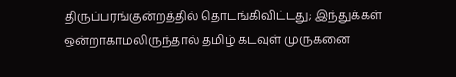திருப்பரங்குன்றத்தில் தொடங்கிவிட்டது; இந்துக்கள் ஒன்றாகாமலிருந்தால் தமிழ் கடவுள் முருகனை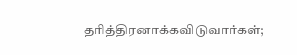தரித்திரனாக்கவிடுவார்கள்;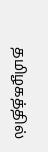தமிழகத்தில்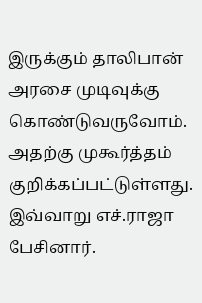இருக்கும் தாலிபான் அரசை முடிவுக்கு கொண்டுவருவோம். அதற்கு முகூர்த்தம் குறிக்கப்பட்டுள்ளது. இவ்வாறு எச்.ராஜா பேசினார்.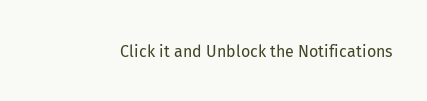Click it and Unblock the Notifications